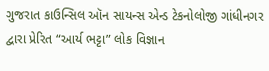ગુજરાત કાઉન્સિલ ઑન સાયન્સ એન્ડ ટેકનોલોજી ગાંધીનગર દ્વારા પ્રેરિત “આર્ય ભટ્ટા” લોક વિજ્ઞાન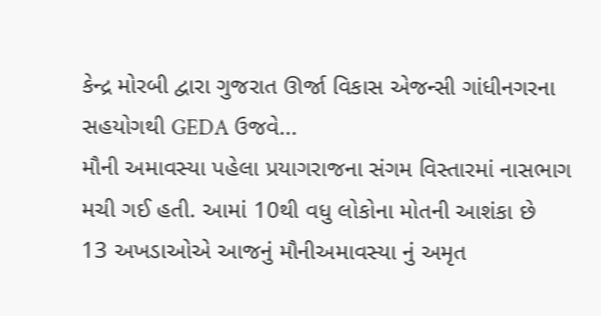કેન્દ્ર મોરબી દ્વારા ગુજરાત ઊર્જા વિકાસ એજન્સી ગાંધીનગરના સહયોગથી GEDA ઉજવે...
મૌની અમાવસ્યા પહેલા પ્રયાગરાજના સંગમ વિસ્તારમાં નાસભાગ મચી ગઈ હતી. આમાં 10થી વધુ લોકોના મોતની આશંકા છે
13 અખડાઓએ આજનું મૌનીઅમાવસ્યા નું અમૃત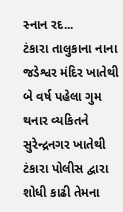સ્નાન રદ...
ટંકારા તાલુકાના નાના જડેશ્વર મંદિર ખાતેથી બે વર્ષ પહેલા ગુમ થનાર વ્યકિતને સુરેન્દ્રનગર ખાતેથી ટંકારા પોલીસ દ્વારા શોધી કાઢી તેમના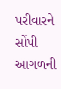પરીવારને સોંપી આગળની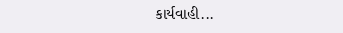કાર્યવાહી...